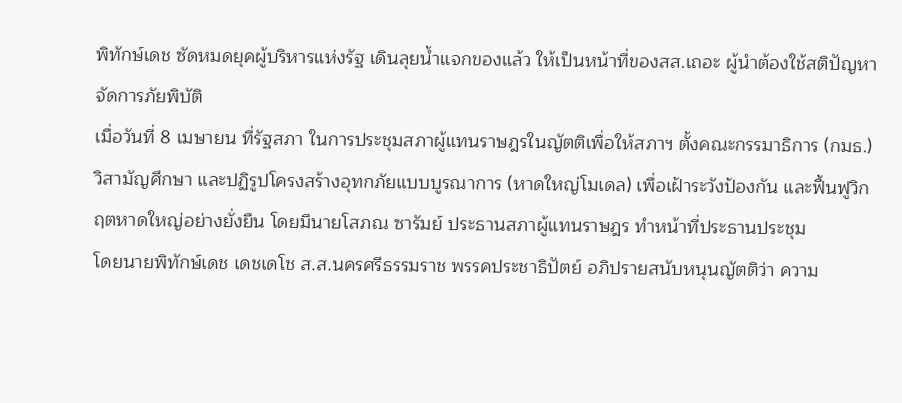พิทักษ์เดช ซัดหมดยุคผู้บริหารแห่งรัฐ เดินลุยน้ำแจกของแล้ว ให้เป็นหน้าที่ของสส.เถอะ ผู้นำต้องใช้สติปัญหาจัดการภัยพิบัติ
เมื่อวันที่ 8 เมษายน ที่รัฐสภา ในการประชุมสภาผู้แทนราษฎรในญัตติเพื่อให้สภาฯ ตั้งคณะกรรมาธิการ (กมธ.) วิสามัญศึกษา และปฏิรูปโครงสร้างอุทกภัยแบบบูรณาการ (หาดใหญ่โมเดล) เพื่อเฝ้าระวังป้องกัน และฟื้นฟูวิกฤตหาดใหญ่อย่างยั่งยืน โดยมีนายโสภณ ซารัมย์ ประธานสภาผู้แทนราษฎร ทำหน้าที่ประธานประชุม
โดยนายพิทักษ์เดช เดชเดโช ส.ส.นครศรีธรรมราช พรรคประชาธิปัตย์ อภิปรายสนับหนุนญัตติว่า ความ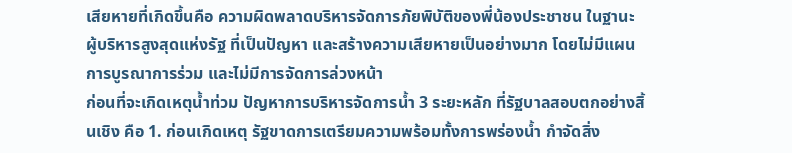เสียหายที่เกิดขึ้นคือ ความผิดพลาดบริหารจัดการภัยพิบัติของพี่น้องประชาชน ในฐานะผู้บริหารสูงสุดแห่งรัฐ ที่เป็นปัญหา และสร้างความเสียหายเป็นอย่างมาก โดยไม่มีแผนการบูรณาการร่วม และไม่มีการจัดการล่วงหน้า
ก่อนที่จะเกิดเหตุน้ำท่วม ปัญหาการบริหารจัดการน้ำ 3 ระยะหลัก ที่รัฐบาลสอบตกอย่างสิ้นเชิง คือ 1. ก่อนเกิดเหตุ รัฐขาดการเตรียมความพร้อมทั้งการพร่องน้ำ กำจัดสิ่ง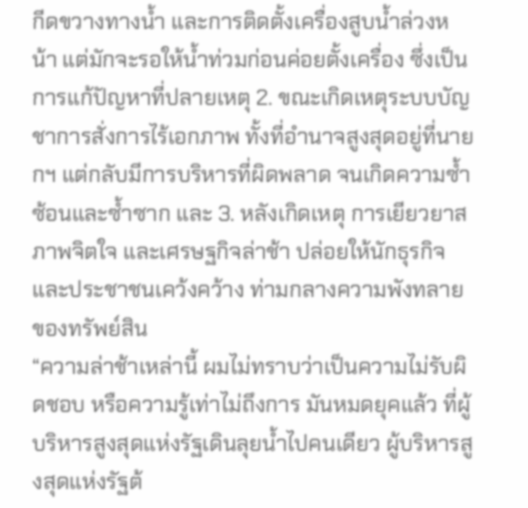กีดขวางทางน้ำ และการติดตั้งเครื่องสูบน้ำล่วงหน้า แต่มักจะรอให้น้ำท่วมก่อนค่อยตั้งเครื่อง ซึ่งเป็นการแก้ปัญหาที่ปลายเหตุ 2. ขณะเกิดเหตุระบบบัญชาการสั่งการไร้เอกภาพ ทั้งที่อำนาจสูงสุดอยู่ที่นายกฯ แต่กลับมีการบริหารที่ผิดพลาด จนเกิดความซ้ำซ้อนและซ้ำซาก และ 3. หลังเกิดเหตุ การเยียวยาสภาพจิตใจ และเศรษฐกิจล่าช้า ปล่อยให้นักธุรกิจและประชาชนเคว้งคว้าง ท่ามกลางความพังทลายของทรัพย์สิน
“ความล่าช้าเหล่านี้ ผมไม่ทราบว่าเป็นความไม่รับผิดชอบ หรือความรู้เท่าไม่ถึงการ มันหมดยุคแล้ว ที่ผู้บริหารสูงสุดแห่งรัฐเดินลุยน้ำไปคนเดียว ผู้บริหารสูงสุดแห่งรัฐต้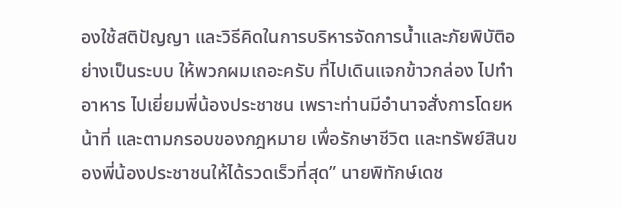องใช้สติปัญญา และวิธีคิดในการบริหารจัดการน้ำและภัยพิบัติอย่างเป็นระบบ ให้พวกผมเถอะครับ ที่ไปเดินแจกข้าวกล่อง ไปทำอาหาร ไปเยี่ยมพี่น้องประชาชน เพราะท่านมีอำนาจสั่งการโดยหน้าที่ และตามกรอบของกฎหมาย เพื่อรักษาชีวิต และทรัพย์สินของพี่น้องประชาชนให้ได้รวดเร็วที่สุด” นายพิทักษ์เดช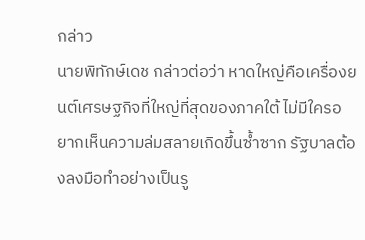กล่าว
นายพิทักษ์เดช กล่าวต่อว่า หาดใหญ่คือเครื่องยนต์เศรษฐกิจที่ใหญ่ที่สุดของภาคใต้ ไม่มีใครอยากเห็นความล่มสลายเกิดขึ้นซ้ำซาก รัฐบาลต้องลงมือทำอย่างเป็นรู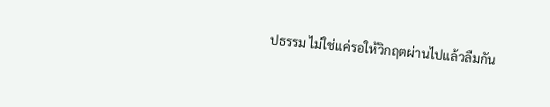ปธรรม ไม่ใช่แค่รอให้วิกฤตผ่านไปแล้วลืมกัน